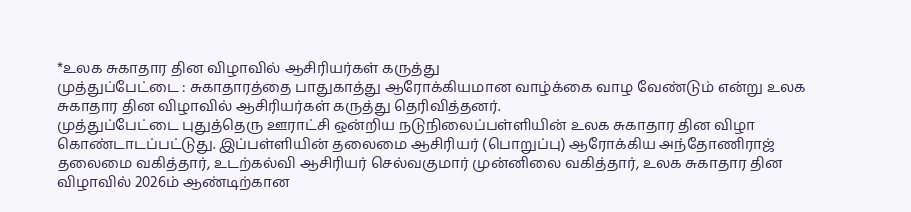*உலக சுகாதார தின விழாவில் ஆசிரியர்கள் கருத்து
முத்துப்பேட்டை : சுகாதாரத்தை பாதுகாத்து ஆரோக்கியமான வாழ்க்கை வாழ வேண்டும் என்று உலக சுகாதார தின விழாவில் ஆசிரியர்கள் கருத்து தெரிவித்தனர்.
முத்துப்பேட்டை புதுத்தெரு ஊராட்சி ஒன்றிய நடுநிலைப்பள்ளியின் உலக சுகாதார தின விழா கொண்டாடப்பட்டுது. இப்பள்ளியின் தலைமை ஆசிரியர் (பொறுப்பு) ஆரோக்கிய அந்தோணிராஜ் தலைமை வகித்தார், உடற்கல்வி ஆசிரியர் செல்வகுமார் முன்னிலை வகித்தார், உலக சுகாதார தின விழாவில் 2026ம் ஆண்டிற்கான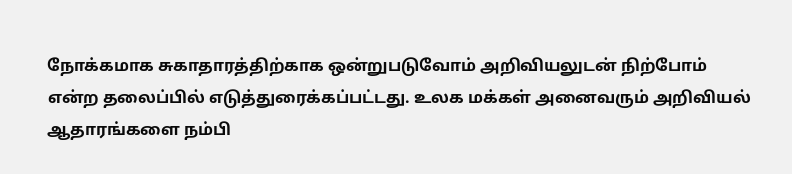நோக்கமாக சுகாதாரத்திற்காக ஒன்றுபடுவோம் அறிவியலுடன் நிற்போம் என்ற தலைப்பில் எடுத்துரைக்கப்பட்டது. உலக மக்கள் அனைவரும் அறிவியல் ஆதாரங்களை நம்பி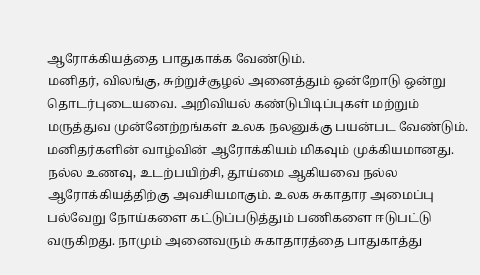ஆரோக்கியத்தை பாதுகாக்க வேண்டும்.
மனிதர், விலங்கு, சுற்றுச்சூழல் அனைத்தும் ஒன்றோடு ஒன்று தொடர்புடையவை. அறிவியல் கண்டுபிடிப்புகள் மற்றும் மருத்துவ முன்னேற்றங்கள் உலக நலனுக்கு பயன்பட வேண்டும். மனிதர்களின் வாழ்வின் ஆரோக்கியம் மிகவும் முக்கியமானது.
நல்ல உணவு, உடற்பயிற்சி, தூய்மை ஆகியவை நல்ல ஆரோக்கியத்திற்கு அவசியமாகும். உலக சுகாதார அமைப்பு பல்வேறு நோய்களை கட்டுப்படுத்தும் பணிகளை ஈடுபட்டு வருகிறது. நாமும் அனைவரும் சுகாதாரத்தை பாதுகாத்து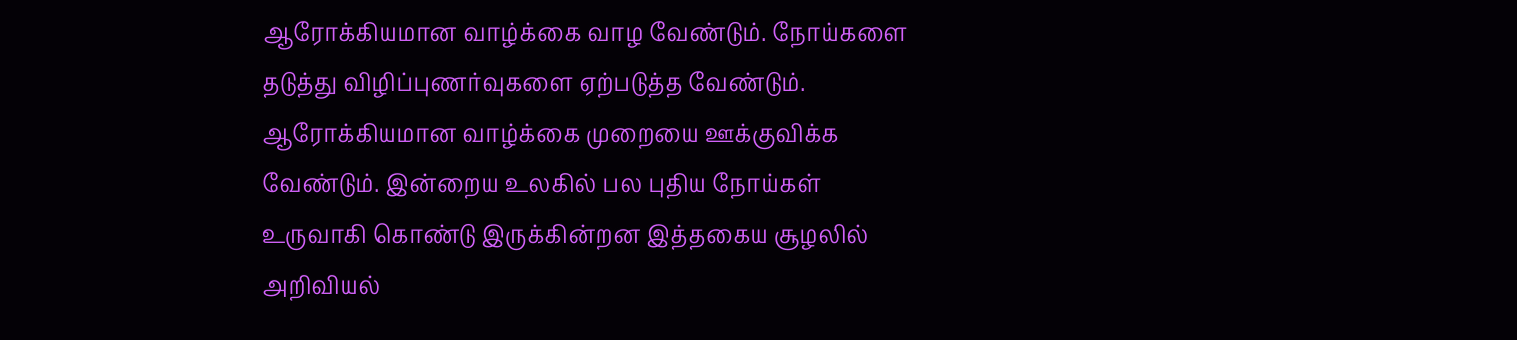ஆரோக்கியமான வாழ்க்கை வாழ வேண்டும். நோய்களை தடுத்து விழிப்புணர்வுகளை ஏற்படுத்த வேண்டும்.
ஆரோக்கியமான வாழ்க்கை முறையை ஊக்குவிக்க வேண்டும். இன்றைய உலகில் பல புதிய நோய்கள் உருவாகி கொண்டு இருக்கின்றன இத்தகைய சூழலில் அறிவியல்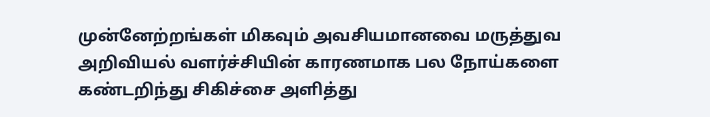முன்னேற்றங்கள் மிகவும் அவசியமானவை மருத்துவ அறிவியல் வளர்ச்சியின் காரணமாக பல நோய்களை கண்டறிந்து சிகிச்சை அளித்து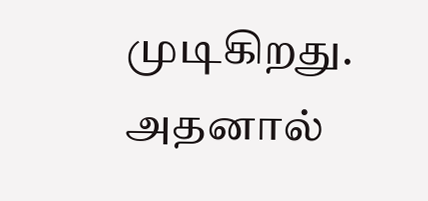முடிகிறது. அதனால்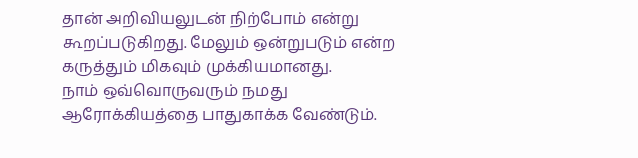தான் அறிவியலுடன் நிற்போம் என்று கூறப்படுகிறது. மேலும் ஒன்றுபடும் என்ற கருத்தும் மிகவும் முக்கியமானது.
நாம் ஒவ்வொருவரும் நமது ஆரோக்கியத்தை பாதுகாக்க வேண்டும்.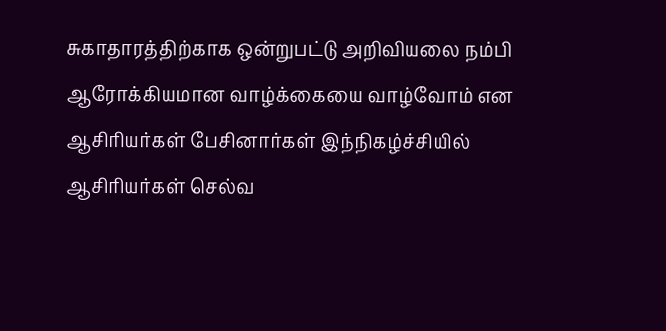சுகாதாரத்திற்காக ஒன்றுபட்டு அறிவியலை நம்பி ஆரோக்கியமான வாழ்க்கையை வாழ்வோம் என ஆசிரியர்கள் பேசினார்கள் இந்நிகழ்ச்சியில் ஆசிரியர்கள் செல்வ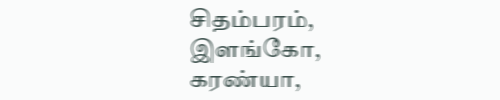சிதம்பரம், இளங்கோ, கரண்யா,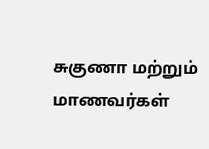சுகுணா மற்றும் மாணவர்கள்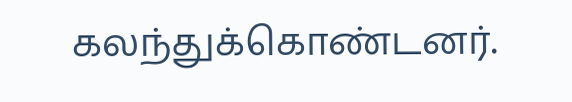கலந்துக்கொண்டனர்.